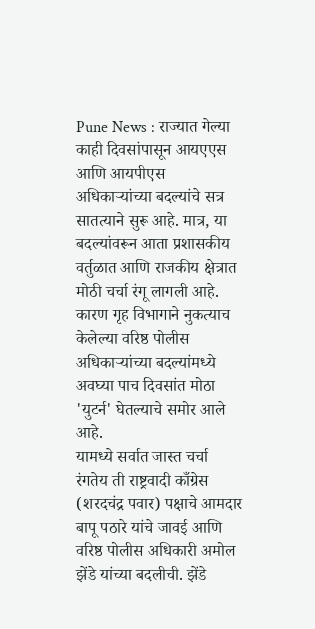Pune News : राज्यात गेल्या काही दिवसांपासून आयएएस आणि आयपीएस अधिकाऱ्यांच्या बदल्यांचे सत्र सातत्याने सुरू आहे. मात्र, या बदल्यांवरून आता प्रशासकीय वर्तुळात आणि राजकीय क्षेत्रात मोठी चर्चा रंगू लागली आहे. कारण गृह विभागाने नुकत्याच केलेल्या वरिष्ठ पोलीस अधिकाऱ्यांच्या बदल्यांमध्ये अवघ्या पाच दिवसांत मोठा 'युटर्न' घेतल्याचे समोर आले आहे.
यामध्ये सर्वात जास्त चर्चा रंगतेय ती राष्ट्रवादी काँग्रेस (शरदचंद्र पवार) पक्षाचे आमदार बापू पठारे यांचे जावई आणि वरिष्ठ पोलीस अधिकारी अमोल झेंडे यांच्या बदलीची. झेंडे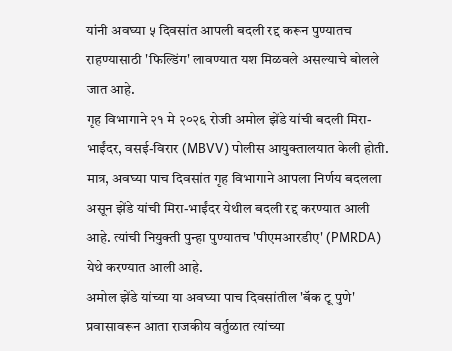यांनी अवघ्या ५ दिवसांत आपली बदली रद्द करून पुण्यातच राहण्यासाठी 'फिल्डिंग' लावण्यात यश मिळवले असल्याचे बोलले जात आहे.
गृह विभागाने २१ मे २०२६ रोजी अमोल झेंडे यांची बदली मिरा-भाईंदर, वसई-विरार (MBVV) पोलीस आयुक्तालयात केली होती. मात्र, अवघ्या पाच दिवसांत गृह विभागाने आपला निर्णय बदलला असून झेंडे यांची मिरा-भाईंदर येथील बदली रद्द करण्यात आली आहे. त्यांची नियुक्ती पुन्हा पुण्यातच 'पीएमआरडीए' (PMRDA) येथे करण्यात आली आहे.
अमोल झेंडे यांच्या या अवघ्या पाच दिवसांतील 'बॅक टू पुणे' प्रवासावरून आता राजकीय वर्तुळात त्यांच्या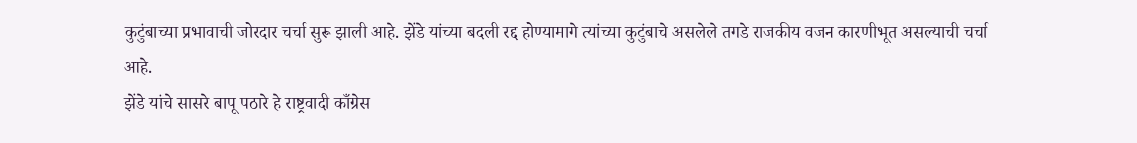कुटुंबाच्या प्रभावाची जोरदार चर्चा सुरू झाली आहे. झेंडे यांच्या बदली रद्द होण्यामागे त्यांच्या कुटुंबाचे असलेले तगडे राजकीय वजन कारणीभूत असल्याची चर्चा आहे.
झेंडे यांचे सासरे बापू पठारे हे राष्ट्रवादी काँग्रेस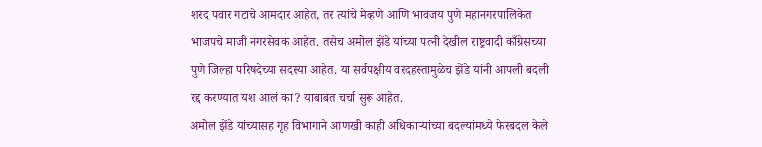शरद पवार गटाचे आमदार आहेत, तर त्यांचे मेव्हणे आणि भावजय पुणे महानगरपालिकेत भाजपचे माजी नगरसेवक आहेत. तसेच अमोल झेंडे यांच्या पत्नी देखील राष्ट्रवादी काँग्रेसच्या पुणे जिल्हा परिषदेच्या सदस्या आहेत. या सर्वपक्षीय वरदहस्तामुळेच झेंडे यांनी आपली बदली रद्द करण्यात यश आलं का? याबाबत चर्चा सुरू आहेत.
अमोल झेंडे यांच्यासह गृह विभागाने आणखी काही अधिकाऱ्यांच्या बदल्यांमध्ये फेरबदल केले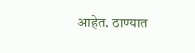आहेत. ठाण्यात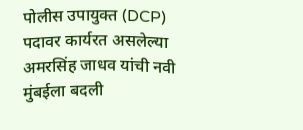पोलीस उपायुक्त (DCP) पदावर कार्यरत असलेल्या अमरसिंह जाधव यांची नवी मुंबईला बदली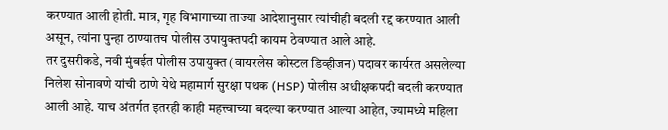करण्यात आली होती. मात्र, गृह विभागाच्या ताज्या आदेशानुसार त्यांचीही बदली रद्द करण्यात आली असून, त्यांना पुन्हा ठाण्यातच पोलीस उपायुक्तपदी कायम ठेवण्यात आले आहे.
तर दुसरीकडे, नवी मुंबईत पोलीस उपायुक्त (वायरलेस कोस्टल डिव्हीजन) पदावर कार्यरत असलेल्या निलेश सोनावणे यांची ठाणे येथे महामार्ग सुरक्षा पथक (HSP) पोलीस अधीक्षकपदी बदली करण्यात आली आहे. याच अंतर्गत इतरही काही महत्त्वाच्या बदल्या करण्यात आल्या आहेत, ज्यामध्ये महिला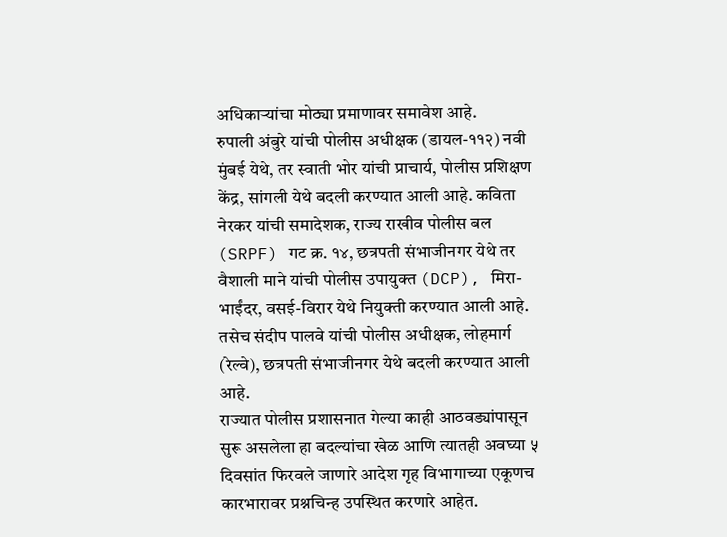अधिकाऱ्यांचा मोठ्या प्रमाणावर समावेश आहे.
रुपाली अंबुरे यांची पोलीस अधीक्षक (डायल-११२) नवी मुंबई येथे, तर स्वाती भोर यांची प्राचार्य, पोलीस प्रशिक्षण केंद्र, सांगली येथे बदली करण्यात आली आहे. कविता नेरकर यांची समादेशक, राज्य राखीव पोलीस बल (SRPF) गट क्र. १४, छत्रपती संभाजीनगर येथे तर वैशाली माने यांची पोलीस उपायुक्त (DCP), मिरा-भाईंदर, वसई-विरार येथे नियुक्ती करण्यात आली आहे. तसेच संदीप पालवे यांची पोलीस अधीक्षक, लोहमार्ग (रेल्वे), छत्रपती संभाजीनगर येथे बदली करण्यात आली आहे.
राज्यात पोलीस प्रशासनात गेल्या काही आठवड्यांपासून सुरू असलेला हा बदल्यांचा खेळ आणि त्यातही अवघ्या ५ दिवसांत फिरवले जाणारे आदेश गृह विभागाच्या एकूणच कारभारावर प्रश्नचिन्ह उपस्थित करणारे आहेत.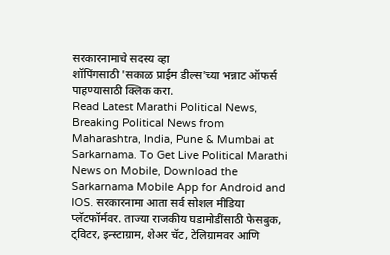सरकारनामाचे सदस्य व्हा
शॉपिंगसाठी 'सकाळ प्राईम डील्स'च्या भन्नाट ऑफर्स पाहण्यासाठी क्लिक करा.
Read Latest Marathi Political News, Breaking Political News from Maharashtra, India, Pune & Mumbai at Sarkarnama. To Get Live Political Marathi News on Mobile, Download the Sarkarnama Mobile App for Android and IOS. सरकारनामा आता सर्व सोशल मीडिया प्लॅटफॉर्मवर. ताज्या राजकीय घडामोडींसाठी फेसबुक, ट्विटर, इन्स्टाग्राम, शेअर चॅट, टेलिग्रामवर आणि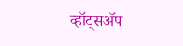व्हॉट्सॲप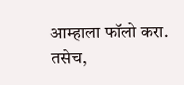आम्हाला फॉलो करा. तसेच,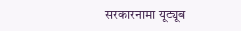सरकारनामा यूट्यूब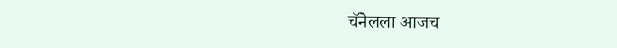चॅनेलला आजच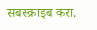सबस्क्राइब करा.